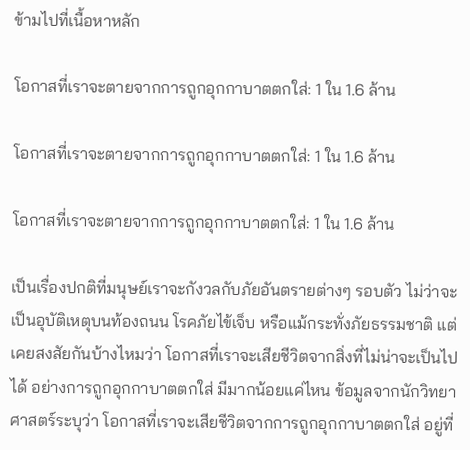ข้ามไปที่เนื้อหาหลัก

โอกาสที่เราจะตายจากการถูกอุกกาบาตตกใส่: 1 ใน 1.6 ล้าน

โอกาสที่เราจะตายจากการถูกอุกกาบาตตกใส่: 1 ใน 1.6 ล้าน

โอกาสที่เราจะตายจากการถูกอุกกาบาตตกใส่: 1 ใน 1.6 ล้าน

เป็นเรื่องปกติที่มนุษย์เราจะกังวลกับภัยอันตรายต่างๆ รอบตัว ไม่ว่าจะเป็นอุบัติเหตุบนท้องถนน โรคภัยไข้เจ็บ หรือแม้กระทั่งภัยธรรมชาติ แต่เคยสงสัยกันบ้างไหมว่า โอกาสที่เราจะเสียชีวิตจากสิ่งที่ไม่น่าจะเป็นไปได้ อย่างการถูกอุกกาบาตตกใส่ มีมากน้อยแค่ไหน ข้อมูลจากนักวิทยาศาสตร์ระบุว่า โอกาสที่เราจะเสียชีวิตจากการถูกอุกกาบาตตกใส่ อยู่ที่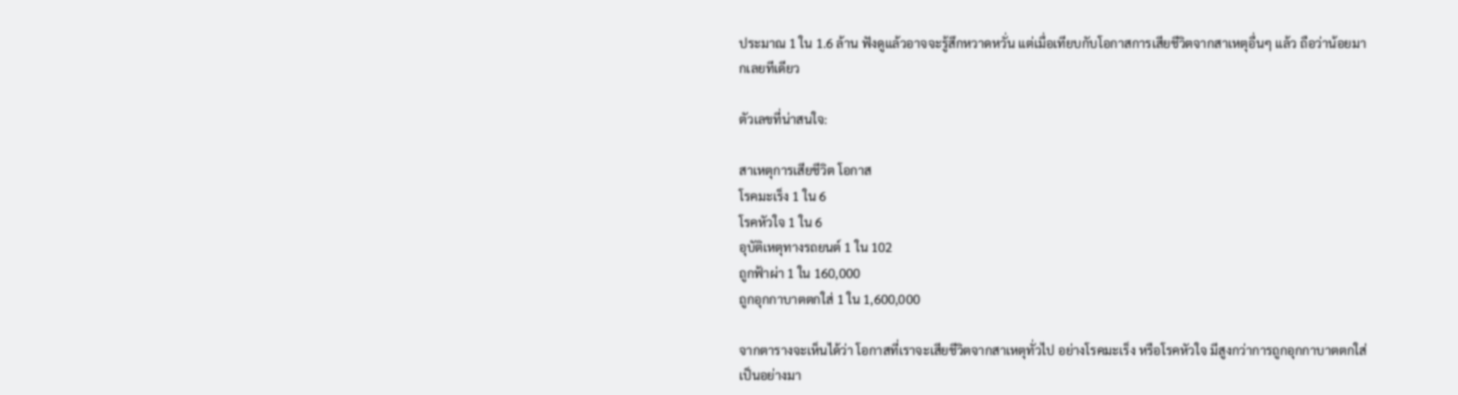ประมาณ 1 ใน 1.6 ล้าน ฟังดูแล้วอาจจะรู้สึกหวาดหวั่น แต่เมื่อเทียบกับโอกาสการเสียชีวิตจากสาเหตุอื่นๆ แล้ว ถือว่าน้อยมากเลยทีเดียว

ตัวเลขที่น่าสนใจ:

สาเหตุการเสียชีวิต โอกาส
โรคมะเร็ง 1 ใน 6
โรคหัวใจ 1 ใน 6
อุบัติเหตุทางรถยนต์ 1 ใน 102
ถูกฟ้าผ่า 1 ใน 160,000
ถูกอุกกาบาตตกใส่ 1 ใน 1,600,000

จากตารางจะเห็นได้ว่า โอกาสที่เราจะเสียชีวิตจากสาเหตุทั่วไป อย่างโรคมะเร็ง หรือโรคหัวใจ มีสูงกว่าการถูกอุกกาบาตตกใส่เป็นอย่างมา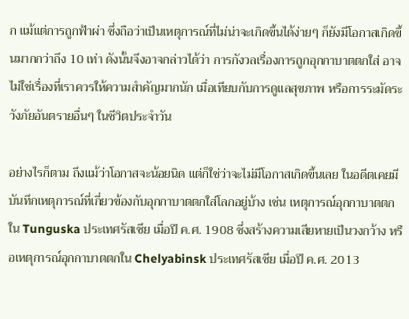ก แม้แต่การถูกฟ้าผ่า ซึ่งถือว่าเป็นเหตุการณ์ที่ไม่น่าจะเกิดขึ้นได้ง่ายๆ ก็ยังมีโอกาสเกิดขึ้นมากกว่าถึง 10 เท่า ดังนั้นจึงอาจกล่าวได้ว่า การกังวลเรื่องการถูกอุกกาบาตตกใส่ อาจไม่ใช่เรื่องที่เราควรให้ความสำคัญมากนัก เมื่อเทียบกับการดูแลสุขภาพ หรือการระมัดระวังภัยอันตรายอื่นๆ ในชีวิตประจำวัน

อย่างไรก็ตาม ถึงแม้ว่าโอกาสจะน้อยนิด แต่ก็ใช่ว่าจะไม่มีโอกาสเกิดขึ้นเลย ในอดีตเคยมีบันทึกเหตุการณ์ที่เกี่ยวข้องกับอุกกาบาตตกใส่โลกอยู่บ้าง เช่น เหตุการณ์อุกกาบาตตกใน Tunguska ประเทศรัสเซีย เมื่อปี ค.ศ. 1908 ซึ่งสร้างความเสียหายเป็นวงกว้าง หรือเหตุการณ์อุกกาบาตตกใน Chelyabinsk ประเทศรัสเซีย เมื่อปี ค.ศ. 2013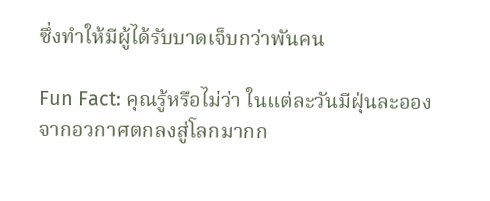ซึ่งทำให้มีผู้ได้รับบาดเจ็บกว่าพันคน

Fun Fact: คุณรู้หรือไม่ว่า ในแต่ละวันมีฝุ่นละอองจากอวกาศตกลงสู่โลกมากก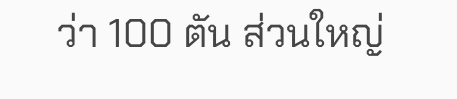ว่า 100 ตัน ส่วนใหญ่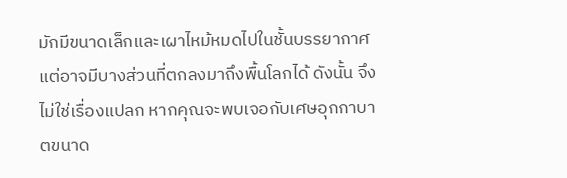มักมีขนาดเล็กและเผาไหม้หมดไปในชั้นบรรยากาศ แต่อาจมีบางส่วนที่ตกลงมาถึงพื้นโลกได้ ดังนั้น จึงไม่ใช่เรื่องแปลก หากคุณจะพบเจอกับเศษอุกกาบาตขนาด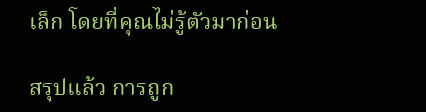เล็ก โดยที่คุณไม่รู้ตัวมาก่อน

สรุปแล้ว การถูก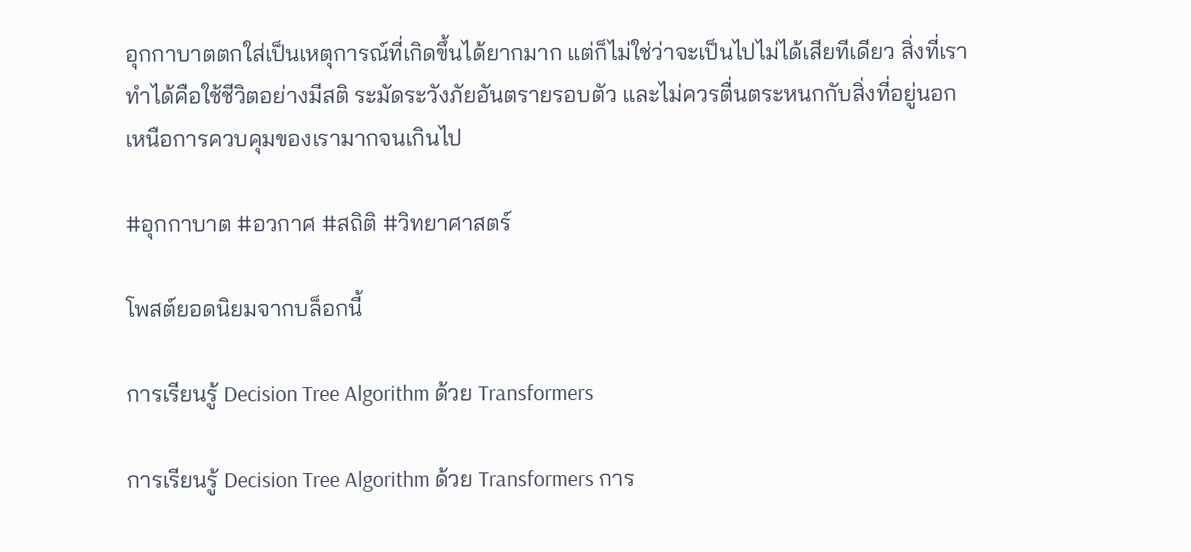อุกกาบาตตกใส่เป็นเหตุการณ์ที่เกิดขึ้นได้ยากมาก แต่ก็ไม่ใช่ว่าจะเป็นไปไม่ได้เสียทีเดียว สิ่งที่เราทำได้คือใช้ชีวิตอย่างมีสติ ระมัดระวังภัยอันตรายรอบตัว และไม่ควรตื่นตระหนกกับสิ่งที่อยู่นอกเหนือการควบคุมของเรามากจนเกินไป

#อุกกาบาต #อวกาศ #สถิติ #วิทยาศาสตร์

โพสต์ยอดนิยมจากบล็อกนี้

การเรียนรู้ Decision Tree Algorithm ด้วย Transformers

การเรียนรู้ Decision Tree Algorithm ด้วย Transformers การ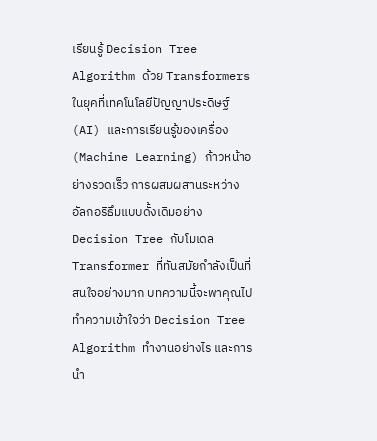เรียนรู้ Decision Tree Algorithm ด้วย Transformers ในยุคที่เทคโนโลยีปัญญาประดิษฐ์ (AI) และการเรียนรู้ของเครื่อง (Machine Learning) ก้าวหน้าอย่างรวดเร็ว การผสมผสานระหว่างอัลกอริธึมแบบดั้งเดิมอย่าง Decision Tree กับโมเดล Transformer ที่ทันสมัยกำลังเป็นที่สนใจอย่างมาก บทความนี้จะพาคุณไปทำความเข้าใจว่า Decision Tree Algorithm ทำงานอย่างไร และการนำ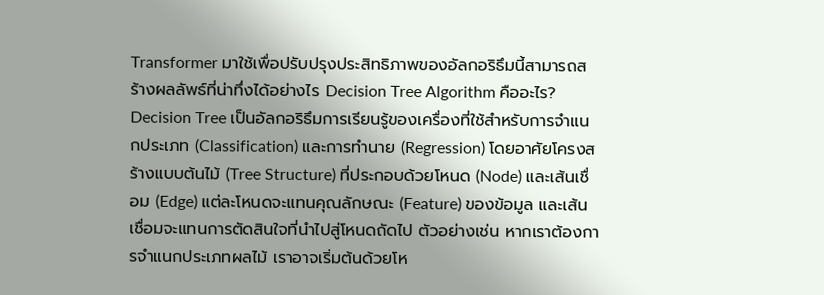Transformer มาใช้เพื่อปรับปรุงประสิทธิภาพของอัลกอริธึมนี้สามารถสร้างผลลัพธ์ที่น่าทึ่งได้อย่างไร Decision Tree Algorithm คืออะไร? Decision Tree เป็นอัลกอริธึมการเรียนรู้ของเครื่องที่ใช้สำหรับการจำแนกประเภท (Classification) และการทำนาย (Regression) โดยอาศัยโครงสร้างแบบต้นไม้ (Tree Structure) ที่ประกอบด้วยโหนด (Node) และเส้นเชื่อม (Edge) แต่ละโหนดจะแทนคุณลักษณะ (Feature) ของข้อมูล และเส้นเชื่อมจะแทนการตัดสินใจที่นำไปสู่โหนดถัดไป ตัวอย่างเช่น หากเราต้องการจำแนกประเภทผลไม้ เราอาจเริ่มต้นด้วยโห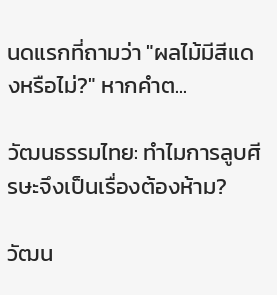นดแรกที่ถามว่า "ผลไม้มีสีแดงหรือไม่?" หากคำต...

วัฒนธรรมไทย: ทำไมการลูบศีรษะจึงเป็นเรื่องต้องห้าม?

วัฒน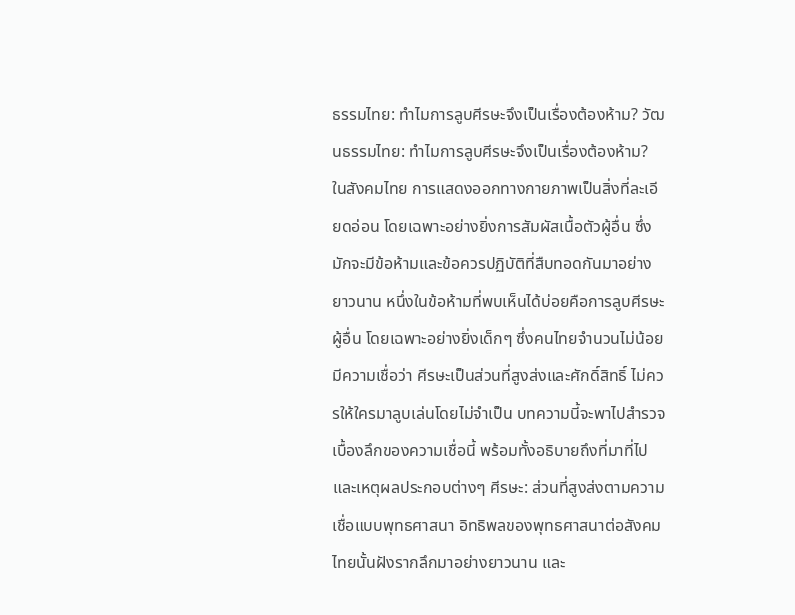ธรรมไทย: ทำไมการลูบศีรษะจึงเป็นเรื่องต้องห้าม? วัฒนธรรมไทย: ทำไมการลูบศีรษะจึงเป็นเรื่องต้องห้าม? ในสังคมไทย การแสดงออกทางกายภาพเป็นสิ่งที่ละเอียดอ่อน โดยเฉพาะอย่างยิ่งการสัมผัสเนื้อตัวผู้อื่น ซึ่งมักจะมีข้อห้ามและข้อควรปฏิบัติที่สืบทอดกันมาอย่างยาวนาน หนึ่งในข้อห้ามที่พบเห็นได้บ่อยคือการลูบศีรษะผู้อื่น โดยเฉพาะอย่างยิ่งเด็กๆ ซึ่งคนไทยจำนวนไม่น้อยมีความเชื่อว่า ศีรษะเป็นส่วนที่สูงส่งและศักดิ์สิทธิ์ ไม่ควรให้ใครมาลูบเล่นโดยไม่จำเป็น บทความนี้จะพาไปสำรวจเบื้องลึกของความเชื่อนี้ พร้อมทั้งอธิบายถึงที่มาที่ไป และเหตุผลประกอบต่างๆ ศีรษะ: ส่วนที่สูงส่งตามความเชื่อแบบพุทธศาสนา อิทธิพลของพุทธศาสนาต่อสังคมไทยนั้นฝังรากลึกมาอย่างยาวนาน และ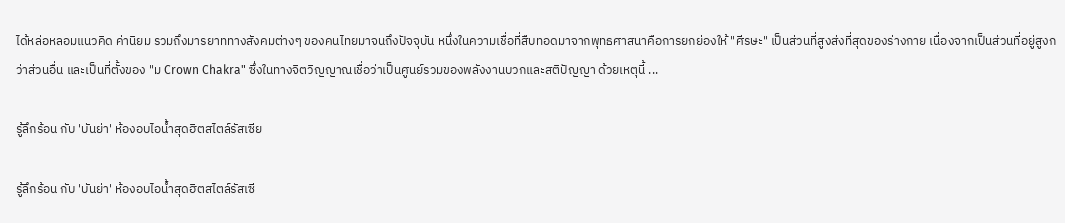ได้หล่อหลอมแนวคิด ค่านิยม รวมถึงมารยาททางสังคมต่างๆ ของคนไทยมาจนถึงปัจจุบัน หนึ่งในความเชื่อที่สืบทอดมาจากพุทธศาสนาคือการยกย่องให้ "ศีรษะ" เป็นส่วนที่สูงส่งที่สุดของร่างกาย เนื่องจากเป็นส่วนที่อยู่สูงกว่าส่วนอื่น และเป็นที่ตั้งของ "ม Crown Chakra" ซึ่งในทางจิตวิญญาณเชื่อว่าเป็นศูนย์รวมของพลังงานบวกและสติปัญญา ด้วยเหตุนี้ ...

รู้ลึกร้อน กับ 'บันย่า' ห้องอบไอน้ำสุดฮิตสไตล์รัสเซีย

รู้ลึกร้อน กับ 'บันย่า' ห้องอบไอน้ำสุดฮิตสไตล์รัสเซี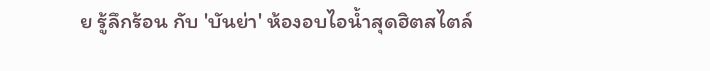ย รู้ลึกร้อน กับ 'บันย่า' ห้องอบไอน้ำสุดฮิตสไตล์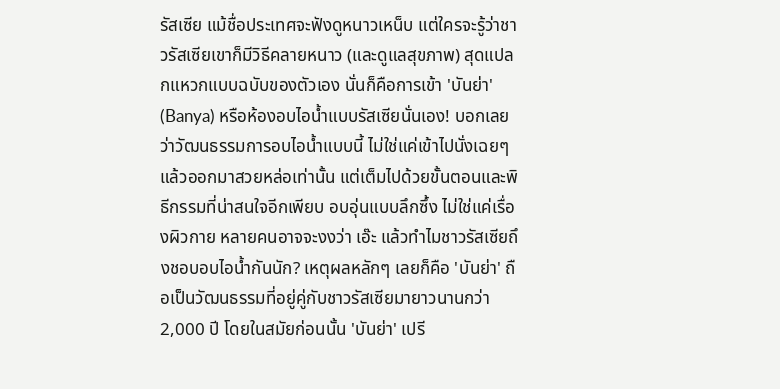รัสเซีย แม้ชื่อประเทศจะฟังดูหนาวเหน็บ แต่ใครจะรู้ว่าชาวรัสเซียเขาก็มีวิธีคลายหนาว (และดูแลสุขภาพ) สุดแปลกแหวกแบบฉบับของตัวเอง นั่นก็คือการเข้า 'บันย่า' (Banya) หรือห้องอบไอน้ำแบบรัสเซียนั่นเอง! บอกเลยว่าวัฒนธรรมการอบไอน้ำแบบนี้ ไม่ใช่แค่เข้าไปนั่งเฉยๆ แล้วออกมาสวยหล่อเท่านั้น แต่เต็มไปด้วยขั้นตอนและพิธีกรรมที่น่าสนใจอีกเพียบ อบอุ่นแบบลึกซึ้ง ไม่ใช่แค่เรื่องผิวกาย หลายคนอาจจะงงว่า เอ๊ะ แล้วทำไมชาวรัสเซียถึงชอบอบไอน้ำกันนัก? เหตุผลหลักๆ เลยก็คือ 'บันย่า' ถือเป็นวัฒนธรรมที่อยู่คู่กับชาวรัสเซียมายาวนานกว่า 2,000 ปี โดยในสมัยก่อนนั้น 'บันย่า' เปรี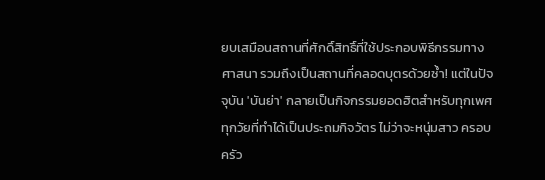ยบเสมือนสถานที่ศักดิ์สิทธิ์ที่ใช้ประกอบพิธีกรรมทางศาสนา รวมถึงเป็นสถานที่คลอดบุตรด้วยซ้ำ! แต่ในปัจจุบัน 'บันย่า' กลายเป็นกิจกรรมยอดฮิตสำหรับทุกเพศทุกวัยที่ทำได้เป็นประถมกิจวัตร ไม่ว่าจะหนุ่มสาว ครอบครัว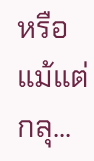หรือแม้แต่กลุ...